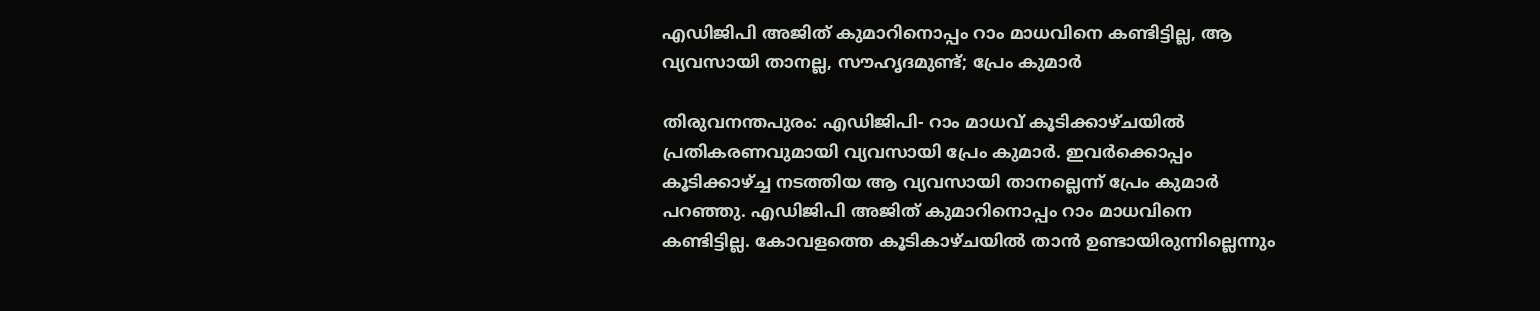എഡിജിപി അജിത് കുമാറിനൊപ്പം റാം മാധവിനെ കണ്ടിട്ടില്ല, ആ വ്യവസായി താനല്ല, സൗഹൃദമുണ്ട്; പ്രേം കുമാര്‍

തിരുവനന്തപുരം: എഡിജിപി- റാം മാധവ് കൂടിക്കാഴ്ചയില്‍ പ്രതികരണവുമായി വ്യവസായി പ്രേം കുമാര്‍. ഇവര്‍ക്കൊപ്പം കൂടിക്കാഴ്ച്ച നടത്തിയ ആ വ്യവസായി താനല്ലെന്ന് പ്രേം കുമാര്‍ പറഞ്ഞു. എഡിജിപി അജിത് കുമാറിനൊപ്പം റാം മാധവിനെ കണ്ടിട്ടില്ല. കോവളത്തെ കൂടികാഴ്ചയില്‍ താന്‍ ഉണ്ടായിരുന്നില്ലെന്നും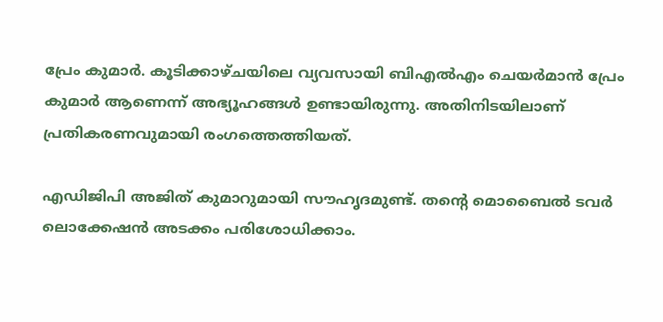പ്രേം കുമാര്‍. കൂടിക്കാഴ്ചയിലെ വ്യവസായി ബിഎല്‍എം ചെയര്‍മാന്‍ പ്രേം കുമാര്‍ ആണെന്ന് അഭ്യൂഹങ്ങള്‍ ഉണ്ടായിരുന്നു. അതിനിടയിലാണ് പ്രതികരണവുമായി രംഗത്തെത്തിയത്.

എഡിജിപി അജിത് കുമാറുമായി സൗഹൃദമുണ്ട്. തന്റെ മൊബൈല്‍ ടവര്‍ ലൊക്കേഷന്‍ അടക്കം പരിശോധിക്കാം.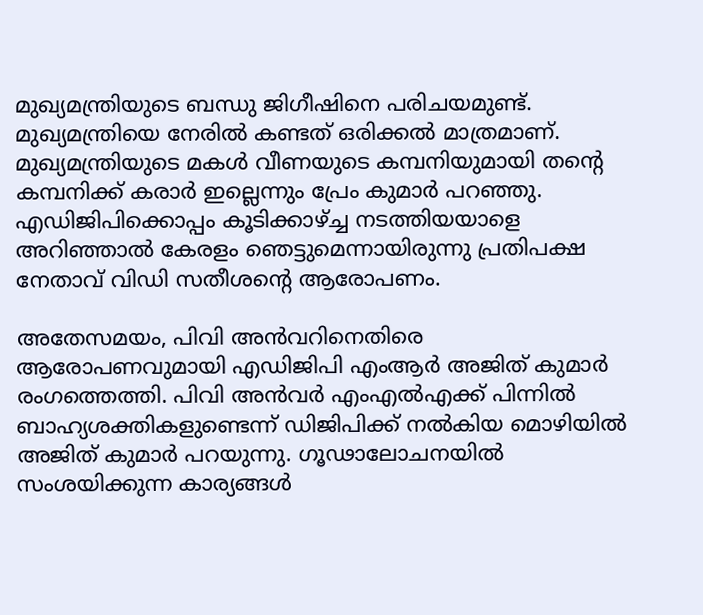മുഖ്യമന്ത്രിയുടെ ബന്ധു ജിഗീഷിനെ പരിചയമുണ്ട്. മുഖ്യമന്ത്രിയെ നേരില്‍ കണ്ടത് ഒരിക്കല്‍ മാത്രമാണ്. മുഖ്യമന്ത്രിയുടെ മകള്‍ വീണയുടെ കമ്പനിയുമായി തന്റെ കമ്പനിക്ക് കരാര്‍ ഇല്ലെന്നും പ്രേം കുമാര്‍ പറഞ്ഞു. എഡിജിപിക്കൊപ്പം കൂടിക്കാഴ്ച്ച നടത്തിയയാളെ അറിഞ്ഞാല്‍ കേരളം ഞെട്ടുമെന്നായിരുന്നു പ്രതിപക്ഷ നേതാവ് വിഡി സതീശന്റെ ആരോപണം.

അതേസമയം, പിവി അന്‍വറിനെതിരെ ആരോപണവുമായി എഡിജിപി എംആര്‍ അജിത് കുമാര്‍ രംഗത്തെത്തി. പിവി അന്‍വര്‍ എംഎല്‍എക്ക് പിന്നില്‍ ബാഹ്യശക്തികളുണ്ടെന്ന് ഡിജിപിക്ക് നല്‍കിയ മൊഴിയില്‍ അജിത് കുമാര്‍ പറയുന്നു. ഗൂഢാലോചനയില്‍ സംശയിക്കുന്ന കാര്യങ്ങള്‍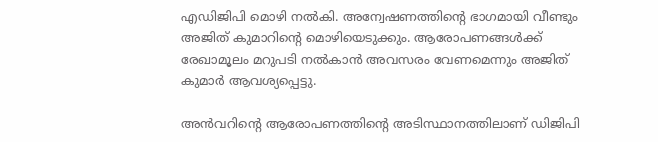എഡിജിപി മൊഴി നല്‍കി. അന്വേഷണത്തിന്റെ ഭാഗമായി വീണ്ടും അജിത് കുമാറിന്റെ മൊഴിയെടുക്കും. ആരോപണങ്ങള്‍ക്ക് രേഖാമൂലം മറുപടി നല്‍കാന്‍ അവസരം വേണമെന്നും അജിത് കുമാര്‍ ആവശ്യപ്പെട്ടു.

അന്‍വറിന്റെ ആരോപണത്തിന്റെ അടിസ്ഥാനത്തിലാണ് ഡിജിപി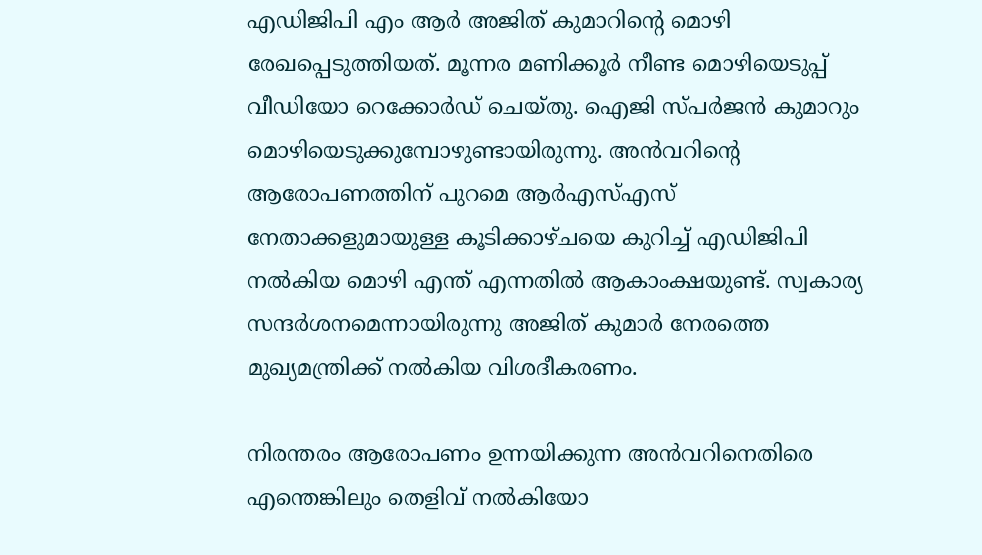എഡിജിപി എം ആര്‍ അജിത് കുമാറിന്റെ മൊഴി രേഖപ്പെടുത്തിയത്. മൂന്നര മണിക്കൂര്‍ നീണ്ട മൊഴിയെടുപ്പ് വീഡിയോ റെക്കോര്‍ഡ് ചെയ്തു. ഐജി സ്പര്‍ജന്‍ കുമാറും മൊഴിയെടുക്കുമ്പോഴുണ്ടായിരുന്നു. അന്‍വറിന്റെ ആരോപണത്തിന് പുറമെ ആര്‍എസ്എസ് നേതാക്കളുമായുള്ള കൂടിക്കാഴ്ചയെ കുറിച്ച് എഡിജിപി നല്‍കിയ മൊഴി എന്ത് എന്നതില്‍ ആകാംക്ഷയുണ്ട്. സ്വകാര്യ സന്ദര്‍ശനമെന്നായിരുന്നു അജിത് കുമാര്‍ നേരത്തെ മുഖ്യമന്ത്രിക്ക് നല്‍കിയ വിശദീകരണം.

നിരന്തരം ആരോപണം ഉന്നയിക്കുന്ന അന്‍വറിനെതിരെ എന്തെങ്കിലും തെളിവ് നല്‍കിയോ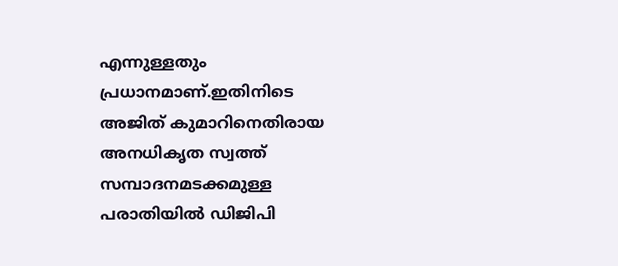എന്നുള്ളതും പ്രധാനമാണ്.ഇതിനിടെ അജിത് കുമാറിനെതിരായ അനധികൃത സ്വത്ത് സമ്പാദനമടക്കമുള്ള പരാതിയില്‍ ഡിജിപി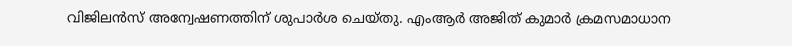വിജിലന്‍സ് അന്വേഷണത്തിന് ശുപാര്‍ശ ചെയ്തു. എംആര്‍ അജിത് കുമാര്‍ ക്രമസമാധാന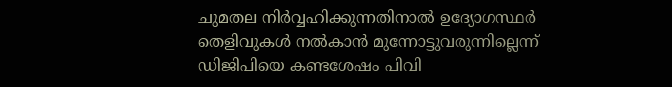ചുമതല നിര്‍വ്വഹിക്കുന്നതിനാല്‍ ഉദ്യോഗസ്ഥര്‍ തെളിവുകള്‍ നല്‍കാന്‍ മുന്നോട്ടുവരുന്നില്ലെന്ന് ഡിജിപിയെ കണ്ടശേഷം പിവി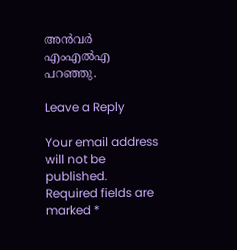അന്‍വര്‍ എംഎല്‍എ പറഞ്ഞു.

Leave a Reply

Your email address will not be published. Required fields are marked *